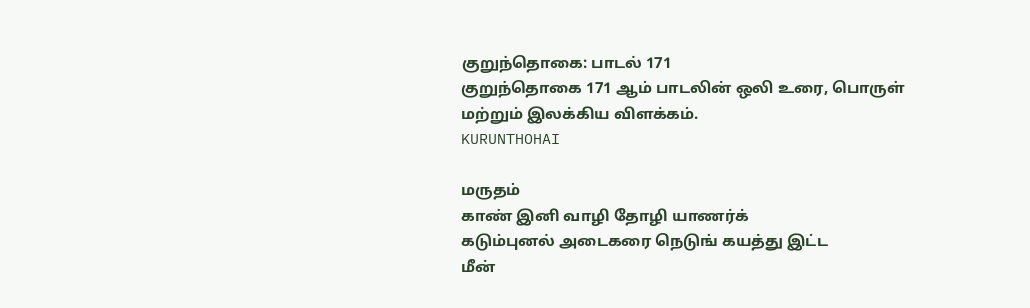குறுந்தொகை: பாடல் 171
குறுந்தொகை 171 ஆம் பாடலின் ஒலி உரை, பொருள் மற்றும் இலக்கிய விளக்கம்.
KURUNTHOHAI

மருதம்
காண் இனி வாழி தோழி யாணர்க்
கடும்புனல் அடைகரை நெடுங் கயத்து இட்ட
மீன்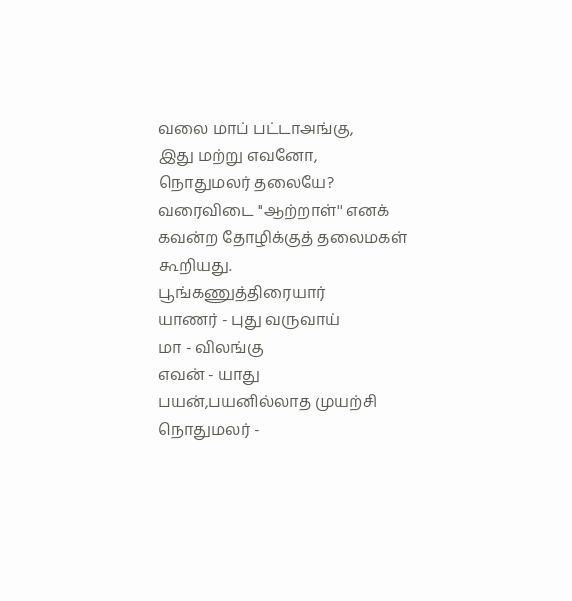வலை மாப் பட்டாஅங்கு,
இது மற்று எவனோ, நொதுமலர் தலையே?
வரைவிடை ''ஆற்றாள்'' எனக் கவன்ற தோழிக்குத் தலைமகள் கூறியது.
பூங்கணுத்திரையார்
யாணர் - புது வருவாய்
மா - விலங்கு
எவன் - யாது பயன்,பயனில்லாத முயற்சி
நொதுமலர் -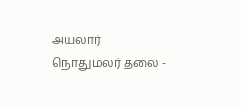அயலார்
நொதுமலர் தலை -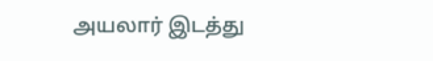அயலார் இடத்து